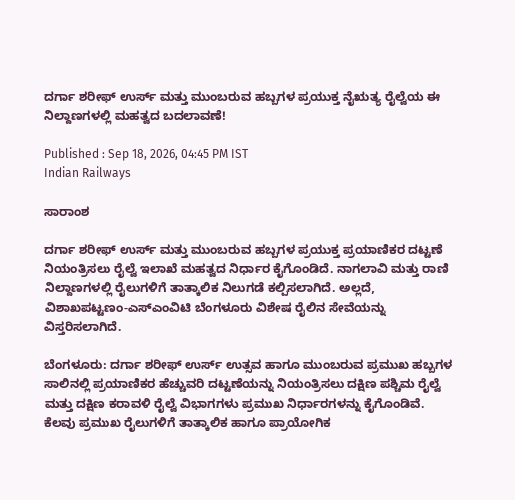ದರ್ಗಾ ಶರೀಫ್ ಉರ್ಸ್ ಮತ್ತು ಮುಂಬರುವ ಹಬ್ಬಗಳ ಪ್ರಯುಕ್ತ ನೈಋತ್ಯ ರೈಲ್ವೆಯ ಈ ನಿಲ್ದಾಣಗಳಲ್ಲಿ ಮಹತ್ವದ ಬದಲಾವಣೆ!

Published : Sep 18, 2026, 04:45 PM IST
Indian Railways

ಸಾರಾಂಶ

ದರ್ಗಾ ಶರೀಫ್ ಉರ್ಸ್ ಮತ್ತು ಮುಂಬರುವ ಹಬ್ಬಗಳ ಪ್ರಯುಕ್ತ ಪ್ರಯಾಣಿಕರ ದಟ್ಟಣೆ ನಿಯಂತ್ರಿಸಲು ರೈಲ್ವೆ ಇಲಾಖೆ ಮಹತ್ವದ ನಿರ್ಧಾರ ಕೈಗೊಂಡಿದೆ. ನಾಗಲಾವಿ ಮತ್ತು ರಾಣಿ ನಿಲ್ದಾಣಗಳಲ್ಲಿ ರೈಲುಗಳಿಗೆ ತಾತ್ಕಾಲಿಕ ನಿಲುಗಡೆ ಕಲ್ಪಿಸಲಾಗಿದೆ. ಅಲ್ಲದೆ, ವಿಶಾಖಪಟ್ಟಣಂ-ಎಸ್‌ಎಂವಿಟಿ ಬೆಂಗಳೂರು ವಿಶೇಷ ರೈಲಿನ ಸೇವೆಯನ್ನು ವಿಸ್ತರಿಸಲಾಗಿದೆ.

ಬೆಂಗಳೂರು: ದರ್ಗಾ ಶರೀಫ್ ಉರ್ಸ್ ಉತ್ಸವ ಹಾಗೂ ಮುಂಬರುವ ಪ್ರಮುಖ ಹಬ್ಬಗಳ ಸಾಲಿನಲ್ಲಿ ಪ್ರಯಾಣಿಕರ ಹೆಚ್ಚುವರಿ ದಟ್ಟಣೆಯನ್ನು ನಿಯಂತ್ರಿಸಲು ದಕ್ಷಿಣ ಪಶ್ಚಿಮ ರೈಲ್ವೆ ಮತ್ತು ದಕ್ಷಿಣ ಕರಾವಳಿ ರೈಲ್ವೆ ವಿಭಾಗಗಳು ಪ್ರಮುಖ ನಿರ್ಧಾರಗಳನ್ನು ಕೈಗೊಂಡಿವೆ. ಕೆಲವು ಪ್ರಮುಖ ರೈಲುಗಳಿಗೆ ತಾತ್ಕಾಲಿಕ ಹಾಗೂ ಪ್ರಾಯೋಗಿಕ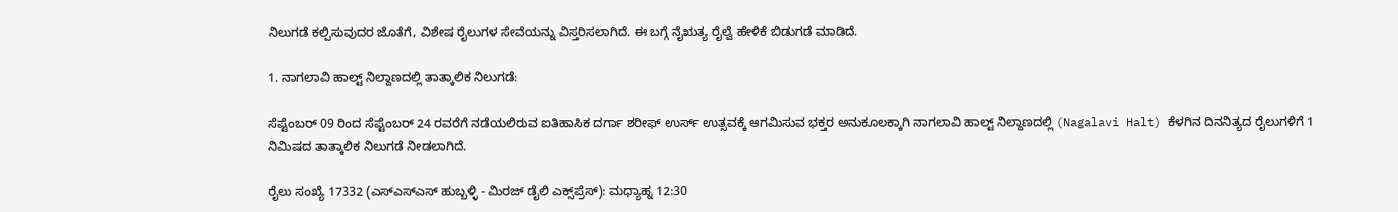ನಿಲುಗಡೆ ಕಲ್ಪಿಸುವುದರ ಜೊತೆಗೆ, ವಿಶೇಷ ರೈಲುಗಳ ಸೇವೆಯನ್ನು ವಿಸ್ತರಿಸಲಾಗಿದೆ. ಈ ಬಗ್ಗೆ ನೈಋತ್ಯ ರೈಲ್ವೆ ಹೇಳಿಕೆ ಬಿಡುಗಡೆ ಮಾಡಿದೆ.

1. ನಾಗಲಾವಿ ಹಾಲ್ಟ್ ನಿಲ್ದಾಣದಲ್ಲಿ ತಾತ್ಕಾಲಿಕ ನಿಲುಗಡೆ:

ಸೆಪ್ಟೆಂಬರ್ 09 ರಿಂದ ಸೆಪ್ಟೆಂಬರ್ 24 ರವರೆಗೆ ನಡೆಯಲಿರುವ ಐತಿಹಾಸಿಕ ದರ್ಗಾ ಶರೀಫ್ ಉರ್ಸ್ ಉತ್ಸವಕ್ಕೆ ಆಗಮಿಸುವ ಭಕ್ತರ ಅನುಕೂಲಕ್ಕಾಗಿ ನಾಗಲಾವಿ ಹಾಲ್ಟ್ ನಿಲ್ದಾಣದಲ್ಲಿ (Nagalavi Halt) ಕೆಳಗಿನ ದಿನನಿತ್ಯದ ರೈಲುಗಳಿಗೆ 1 ನಿಮಿಷದ ತಾತ್ಕಾಲಿಕ ನಿಲುಗಡೆ ನೀಡಲಾಗಿದೆ.

ರೈಲು ಸಂಖ್ಯೆ 17332 (ಎಸ್‌ಎಸ್‌ಎಸ್ ಹುಬ್ಬಳ್ಳಿ - ಮಿರಜ್ ಡೈಲಿ ಎಕ್ಸ್‌ಪ್ರೆಸ್): ಮಧ್ಯಾಹ್ನ 12:30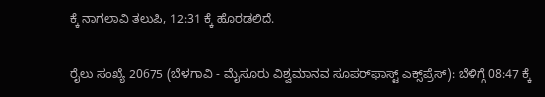ಕ್ಕೆ ನಾಗಲಾವಿ ತಲುಪಿ, 12:31 ಕ್ಕೆ ಹೊರಡಲಿದೆ.

ರೈಲು ಸಂಖ್ಯೆ 20675 (ಬೆಳಗಾವಿ - ಮೈಸೂರು ವಿಶ್ವಮಾನವ ಸೂಪರ್‌ಫಾಸ್ಟ್ ಎಕ್ಸ್‌ಪ್ರೆಸ್): ಬೆಳಿಗ್ಗೆ 08:47 ಕ್ಕೆ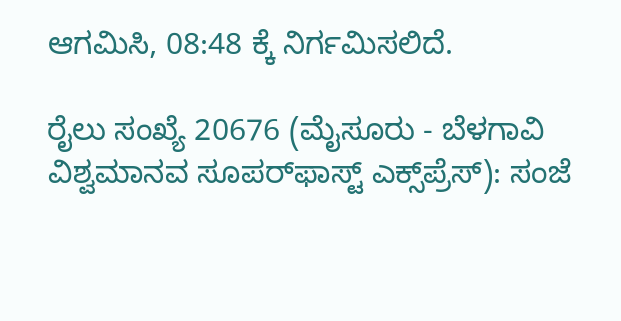ಆಗಮಿಸಿ, 08:48 ಕ್ಕೆ ನಿರ್ಗಮಿಸಲಿದೆ.

ರೈಲು ಸಂಖ್ಯೆ 20676 (ಮೈಸೂರು - ಬೆಳಗಾವಿ ವಿಶ್ವಮಾನವ ಸೂಪರ್‌ಫಾಸ್ಟ್ ಎಕ್ಸ್‌ಪ್ರೆಸ್): ಸಂಜೆ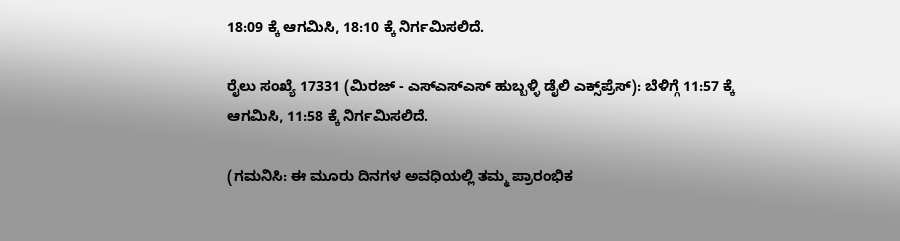18:09 ಕ್ಕೆ ಆಗಮಿಸಿ, 18:10 ಕ್ಕೆ ನಿರ್ಗಮಿಸಲಿದೆ.

ರೈಲು ಸಂಖ್ಯೆ 17331 (ಮಿರಜ್ - ಎಸ್‌ಎಸ್‌ಎಸ್ ಹುಬ್ಬಳ್ಳಿ ಡೈಲಿ ಎಕ್ಸ್‌ಪ್ರೆಸ್): ಬೆಳಿಗ್ಗೆ 11:57 ಕ್ಕೆ ಆಗಮಿಸಿ, 11:58 ಕ್ಕೆ ನಿರ್ಗಮಿಸಲಿದೆ.

(ಗಮನಿಸಿ: ಈ ಮೂರು ದಿನಗಳ ಅವಧಿಯಲ್ಲಿ ತಮ್ಮ ಪ್ರಾರಂಭಿಕ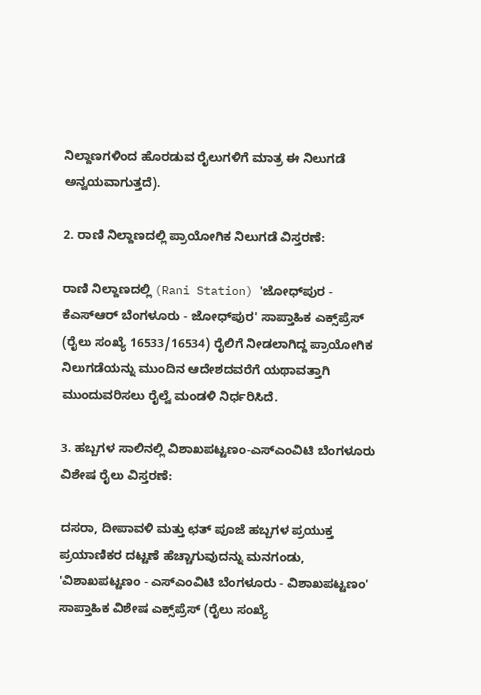ನಿಲ್ದಾಣಗಳಿಂದ ಹೊರಡುವ ರೈಲುಗಳಿಗೆ ಮಾತ್ರ ಈ ನಿಲುಗಡೆ ಅನ್ವಯವಾಗುತ್ತದೆ).

2. ರಾಣಿ ನಿಲ್ದಾಣದಲ್ಲಿ ಪ್ರಾಯೋಗಿಕ ನಿಲುಗಡೆ ವಿಸ್ತರಣೆ:

ರಾಣಿ ನಿಲ್ದಾಣದಲ್ಲಿ (Rani Station) 'ಜೋಧ್‌ಪುರ - ಕೆಎಸ್‌ಆರ್ ಬೆಂಗಳೂರು - ಜೋಧ್‌ಪುರ' ಸಾಪ್ತಾಹಿಕ ಎಕ್ಸ್‌ಪ್ರೆಸ್ (ರೈಲು ಸಂಖ್ಯೆ 16533/16534) ರೈಲಿಗೆ ನೀಡಲಾಗಿದ್ದ ಪ್ರಾಯೋಗಿಕ ನಿಲುಗಡೆಯನ್ನು ಮುಂದಿನ ಆದೇಶದವರೆಗೆ ಯಥಾವತ್ತಾಗಿ ಮುಂದುವರಿಸಲು ರೈಲ್ವೆ ಮಂಡಳಿ ನಿರ್ಧರಿಸಿದೆ.

3. ಹಬ್ಬಗಳ ಸಾಲಿನಲ್ಲಿ ವಿಶಾಖಪಟ್ಟಣಂ-ಎಸ್‌ಎಂವಿಟಿ ಬೆಂಗಳೂರು ವಿಶೇಷ ರೈಲು ವಿಸ್ತರಣೆ:

ದಸರಾ, ದೀಪಾವಳಿ ಮತ್ತು ಛತ್ ಪೂಜೆ ಹಬ್ಬಗಳ ಪ್ರಯುಕ್ತ ಪ್ರಯಾಣಿಕರ ದಟ್ಟಣೆ ಹೆಚ್ಚಾಗುವುದನ್ನು ಮನಗಂಡು, 'ವಿಶಾಖಪಟ್ಟಣಂ - ಎಸ್‌ಎಂವಿಟಿ ಬೆಂಗಳೂರು - ವಿಶಾಖಪಟ್ಟಣಂ' ಸಾಪ್ತಾಹಿಕ ವಿಶೇಷ ಎಕ್ಸ್‌ಪ್ರೆಸ್ (ರೈಲು ಸಂಖ್ಯೆ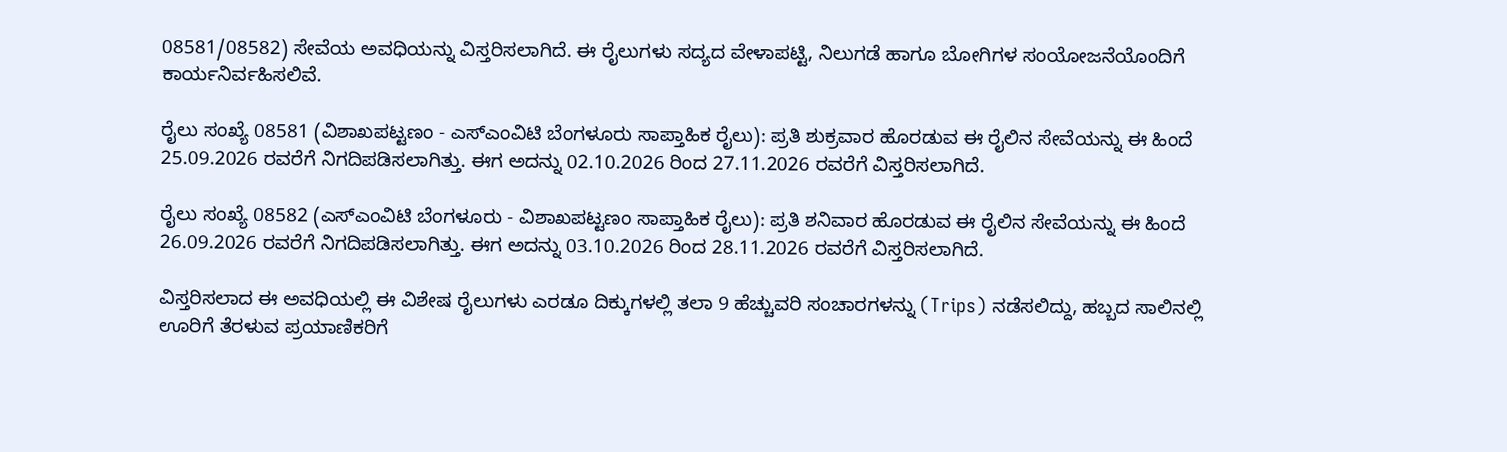08581/08582) ಸೇವೆಯ ಅವಧಿಯನ್ನು ವಿಸ್ತರಿಸಲಾಗಿದೆ. ಈ ರೈಲುಗಳು ಸದ್ಯದ ವೇಳಾಪಟ್ಟಿ, ನಿಲುಗಡೆ ಹಾಗೂ ಬೋಗಿಗಳ ಸಂಯೋಜನೆಯೊಂದಿಗೆ ಕಾರ್ಯನಿರ್ವಹಿಸಲಿವೆ.

ರೈಲು ಸಂಖ್ಯೆ 08581 (ವಿಶಾಖಪಟ್ಟಣಂ - ಎಸ್‌ಎಂವಿಟಿ ಬೆಂಗಳೂರು ಸಾಪ್ತಾಹಿಕ ರೈಲು): ಪ್ರತಿ ಶುಕ್ರವಾರ ಹೊರಡುವ ಈ ರೈಲಿನ ಸೇವೆಯನ್ನು ಈ ಹಿಂದೆ 25.09.2026 ರವರೆಗೆ ನಿಗದಿಪಡಿಸಲಾಗಿತ್ತು. ಈಗ ಅದನ್ನು 02.10.2026 ರಿಂದ 27.11.2026 ರವರೆಗೆ ವಿಸ್ತರಿಸಲಾಗಿದೆ.

ರೈಲು ಸಂಖ್ಯೆ 08582 (ಎಸ್‌ಎಂವಿಟಿ ಬೆಂಗಳೂರು - ವಿಶಾಖಪಟ್ಟಣಂ ಸಾಪ್ತಾಹಿಕ ರೈಲು): ಪ್ರತಿ ಶನಿವಾರ ಹೊರಡುವ ಈ ರೈಲಿನ ಸೇವೆಯನ್ನು ಈ ಹಿಂದೆ 26.09.2026 ರವರೆಗೆ ನಿಗದಿಪಡಿಸಲಾಗಿತ್ತು. ಈಗ ಅದನ್ನು 03.10.2026 ರಿಂದ 28.11.2026 ರವರೆಗೆ ವಿಸ್ತರಿಸಲಾಗಿದೆ.

ವಿಸ್ತರಿಸಲಾದ ಈ ಅವಧಿಯಲ್ಲಿ ಈ ವಿಶೇಷ ರೈಲುಗಳು ಎರಡೂ ದಿಕ್ಕುಗಳಲ್ಲಿ ತಲಾ 9 ಹೆಚ್ಚುವರಿ ಸಂಚಾರಗಳನ್ನು (Trips) ನಡೆಸಲಿದ್ದು, ಹಬ್ಬದ ಸಾಲಿನಲ್ಲಿ ಊರಿಗೆ ತೆರಳುವ ಪ್ರಯಾಣಿಕರಿಗೆ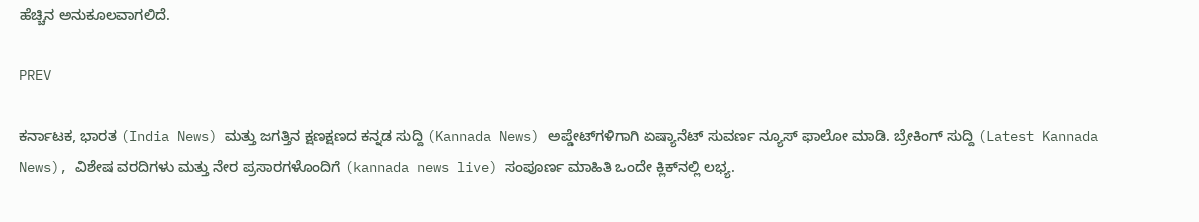ಹೆಚ್ಚಿನ ಅನುಕೂಲವಾಗಲಿದೆ.

PREV

ಕರ್ನಾಟಕ, ಭಾರತ (India News) ಮತ್ತು ಜಗತ್ತಿನ ಕ್ಷಣಕ್ಷಣದ ಕನ್ನಡ ಸುದ್ದಿ (Kannada News) ಅಪ್ಡೇಟ್‌ಗಳಿಗಾಗಿ ಏಷ್ಯಾನೆಟ್ ಸುವರ್ಣ ನ್ಯೂಸ್‌ ಫಾಲೋ ಮಾಡಿ. ಬ್ರೇಕಿಂಗ್ ಸುದ್ದಿ (Latest Kannada News), ವಿಶೇಷ ವರದಿಗಳು ಮತ್ತು ನೇರ ಪ್ರಸಾರಗಳೊಂದಿಗೆ (kannada news live) ಸಂಪೂರ್ಣ ಮಾಹಿತಿ ಒಂದೇ ಕ್ಲಿಕ್‌ನಲ್ಲಿ ಲಭ್ಯ.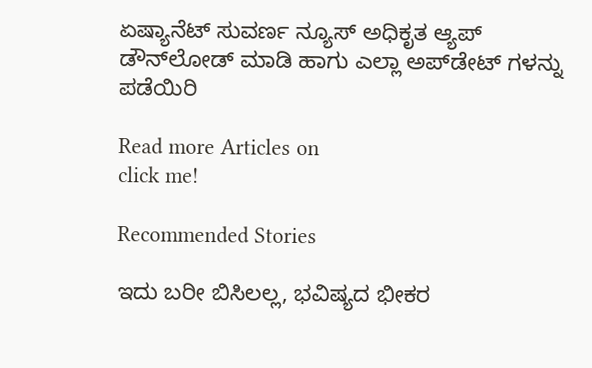ಏಷ್ಯಾನೆಟ್ ಸುವರ್ಣ ನ್ಯೂಸ್ ಅಧಿಕೃತ ಆ್ಯಪ್ ಡೌನ್‌ಲೋಡ್ ಮಾಡಿ ಹಾಗು ಎಲ್ಲಾ ಅಪ್‌ಡೇಟ್ ಗಳನ್ನು ಪಡೆಯಿರಿ

Read more Articles on
click me!

Recommended Stories

ಇದು ಬರೀ ಬಿಸಿಲಲ್ಲ, ಭವಿಷ್ಯದ ಭೀಕರ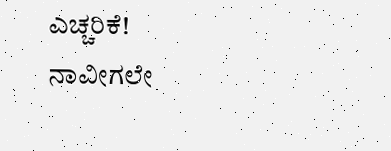ಎಚ್ಚರಿಕೆ! ನಾವೀಗಲೇ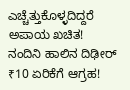ಎಚ್ಚೆತ್ತುಕೊಳ್ಳದಿದ್ದರೆ ಅಪಾಯ ಖಚಿತ!
ನಂದಿನಿ ಹಾಲಿನ ದಿಢೀರ್ ₹10 ಏರಿಕೆಗೆ ಆಗ್ರಹ!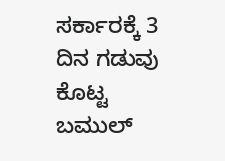ಸರ್ಕಾರಕ್ಕೆ 3 ದಿನ ಗಡುವು ಕೊಟ್ಟ ಬಮುಲ್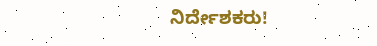ನಿರ್ದೇಶಕರು!